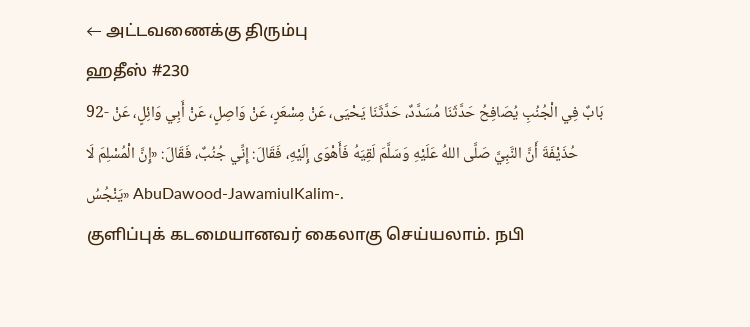← அட்டவணைக்கு திரும்பு
ஹதீஸ் #230
92- بَابٌ فِي الْجُنُبِ يُصَافِحُ حَدَّثَنَا مُسَدَّدٌ، حَدَّثَنَا يَحْيَى، عَنْ مِسْعَرٍ، عَنْ وَاصِلٍ، عَنْ أَبِي وَائِلٍ، عَنْ حُذَيْفَةَ أَنَّ النَّبِيَّ صَلَّى اللهُ عَلَيْهِ وَسَلَّمَ لَقِيَهُ فَأَهْوَى إِلَيْهِ، فَقَالَ: إِنِّي جُنُبٌ، فَقَالَ: «إِنَّ الْمُسْلِمَ لَا يَنْجُسُ» AbuDawood-JawamiulKalim-.
குளிப்புக் கடமையானவர் கைலாகு செய்யலாம். நபி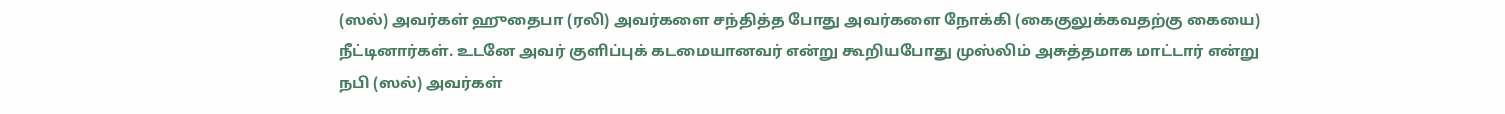(ஸல்) அவர்கள் ஹுதைபா (ரலி) அவர்களை சந்தித்த போது அவர்களை நோக்கி (கைகுலுக்கவதற்கு கையை) நீட்டினார்கள். உடனே அவர் குளிப்புக் கடமையானவர் என்று கூறியபோது முஸ்லிம் அசுத்தமாக மாட்டார் என்று நபி (ஸல்) அவர்கள்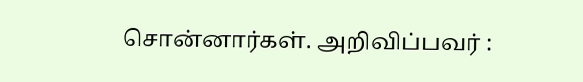சொன்னார்கள். அறிவிப்பவர் :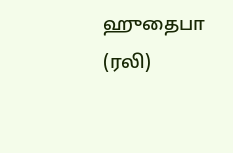ஹுதைபா (ரலி)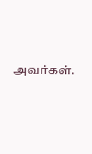அவர்கள்.